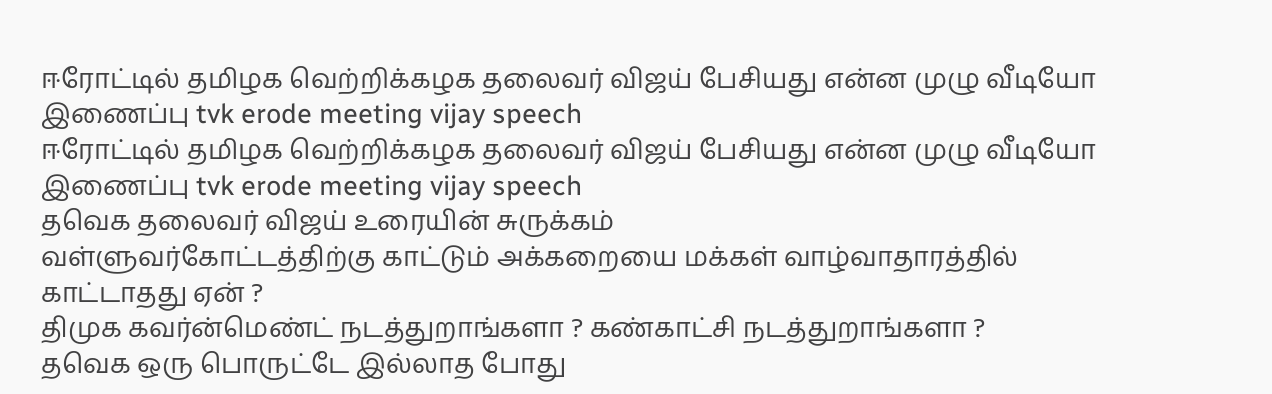ஈரோட்டில் தமிழக வெற்றிக்கழக தலைவர் விஜய் பேசியது என்ன முழு வீடியோ இணைப்பு tvk erode meeting vijay speech
ஈரோட்டில் தமிழக வெற்றிக்கழக தலைவர் விஜய் பேசியது என்ன முழு வீடியோ இணைப்பு tvk erode meeting vijay speech
தவெக தலைவர் விஜய் உரையின் சுருக்கம்
வள்ளுவர்கோட்டத்திற்கு காட்டும் அக்கறையை மக்கள் வாழ்வாதாரத்தில் காட்டாதது ஏன் ?
திமுக கவர்ன்மெண்ட் நடத்துறாங்களா ? கண்காட்சி நடத்துறாங்களா ?
தவெக ஒரு பொருட்டே இல்லாத போது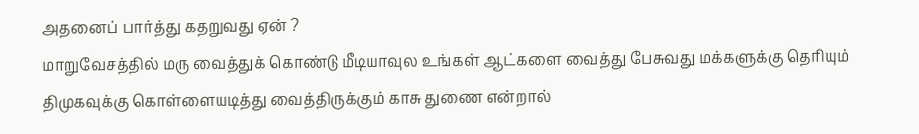அதனைப் பார்த்து கதறுவது ஏன் ?
மாறுவேசத்தில் மரு வைத்துக் கொண்டு மீடியாவுல உங்கள் ஆட்களை வைத்து பேசுவது மக்களுக்கு தெரியும்
திமுகவுக்கு கொள்ளையடித்து வைத்திருக்கும் காசு துணை என்றால்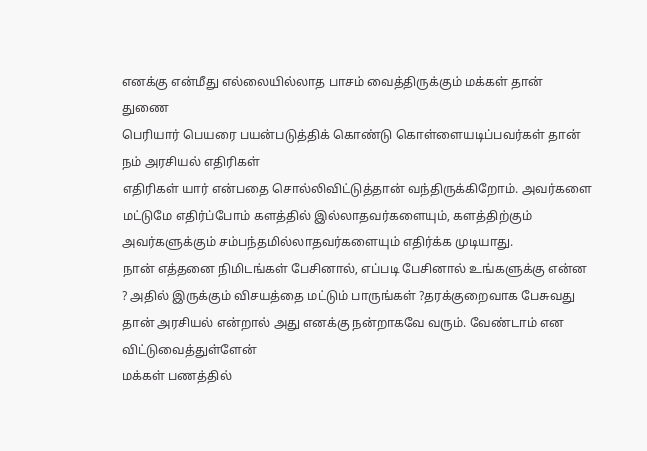எனக்கு என்மீது எல்லையில்லாத பாசம் வைத்திருக்கும் மக்கள் தான் துணை
பெரியார் பெயரை பயன்படுத்திக் கொண்டு கொள்ளையடிப்பவர்கள் தான் நம் அரசியல் எதிரிகள்
எதிரிகள் யார் என்பதை சொல்லிவிட்டுத்தான் வந்திருக்கிறோம். அவர்களை மட்டுமே எதிர்ப்போம் களத்தில் இல்லாதவர்களையும், களத்திற்கும் அவர்களுக்கும் சம்பந்தமில்லாதவர்களையும் எதிர்க்க முடியாது.
நான் எத்தனை நிமிடங்கள் பேசினால், எப்படி பேசினால் உங்களுக்கு என்ன ? அதில் இருக்கும் விசயத்தை மட்டும் பாருங்கள் ?தரக்குறைவாக பேசுவது தான் அரசியல் என்றால் அது எனக்கு நன்றாகவே வரும். வேண்டாம் என விட்டுவைத்துள்ளேன்
மக்கள் பணத்தில்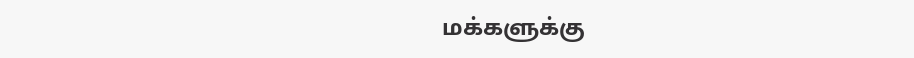மக்களுக்கு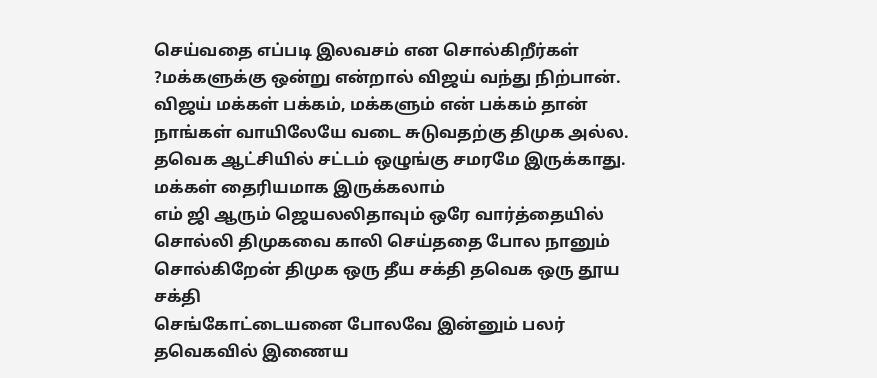செய்வதை எப்படி இலவசம் என சொல்கிறீர்கள் ?மக்களுக்கு ஒன்று என்றால் விஜய் வந்து நிற்பான். விஜய் மக்கள் பக்கம், மக்களும் என் பக்கம் தான்
நாங்கள் வாயிலேயே வடை சுடுவதற்கு திமுக அல்ல.
தவெக ஆட்சியில் சட்டம் ஒழுங்கு சமரமே இருக்காது. மக்கள் தைரியமாக இருக்கலாம்
எம் ஜி ஆரும் ஜெயலலிதாவும் ஒரே வார்த்தையில் சொல்லி திமுகவை காலி செய்ததை போல நானும் சொல்கிறேன் திமுக ஒரு தீய சக்தி தவெக ஒரு தூய சக்தி
செங்கோட்டையனை போலவே இன்னும் பலர் தவெகவில் இணைய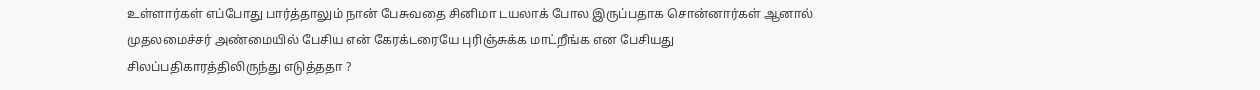உள்ளார்கள் எப்போது பார்த்தாலும் நான் பேசுவதை சினிமா டயலாக் போல இருப்பதாக சொன்னார்கள் ஆனால் முதலமைச்சர் அண்மையில் பேசிய என் கேரக்டரையே புரிஞ்சுக்க மாட்றீங்க என பேசியது சிலப்பதிகாரத்திலிருந்து எடுத்ததா ?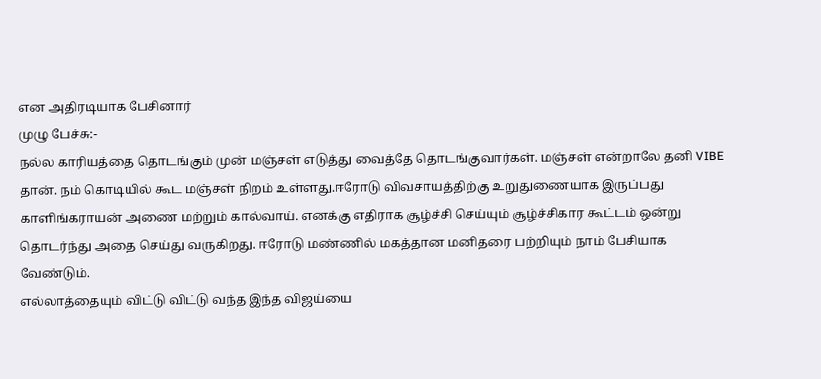என அதிரடியாக பேசினார்
முழு பேச்சு:-
நல்ல காரியத்தை தொடங்கும் முன் மஞ்சள் எடுத்து வைத்தே தொடங்குவார்கள். மஞ்சள் என்றாலே தனி VIBE தான். நம் கொடியில் கூட மஞ்சள் நிறம் உள்ளது.ஈரோடு விவசாயத்திற்கு உறுதுணையாக இருப்பது காளிங்கராயன் அணை மற்றும் கால்வாய். எனக்கு எதிராக சூழ்ச்சி செய்யும் சூழ்ச்சிகார கூட்டம் ஒன்று தொடர்ந்து அதை செய்து வருகிறது. ஈரோடு மண்ணில் மகத்தான மனிதரை பற்றியும் நாம் பேசியாக வேண்டும்.
எல்லாத்தையும் விட்டு விட்டு வந்த இந்த விஜய்யை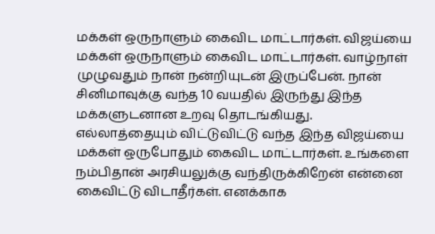மக்கள் ஒருநாளும் கைவிட மாட்டார்கள். விஜய்யை மக்கள் ஒருநாளும் கைவிட மாட்டார்கள். வாழ்நாள் முழுவதும் நான் நன்றியுடன் இருப்பேன். நான் சினிமாவுக்கு வந்த 10 வயதில் இருந்து இந்த மக்களுடனான உறவு தொடங்கியது. எல்லாத்தையும் விட்டுவிட்டு வந்த இந்த விஜய்யை மக்கள் ஒருபோதும் கைவிட மாட்டார்கள். உங்களை நம்பிதான் அரசியலுக்கு வந்திருக்கிறேன் என்னை கைவிட்டு விடாதீர்கள். எனக்காக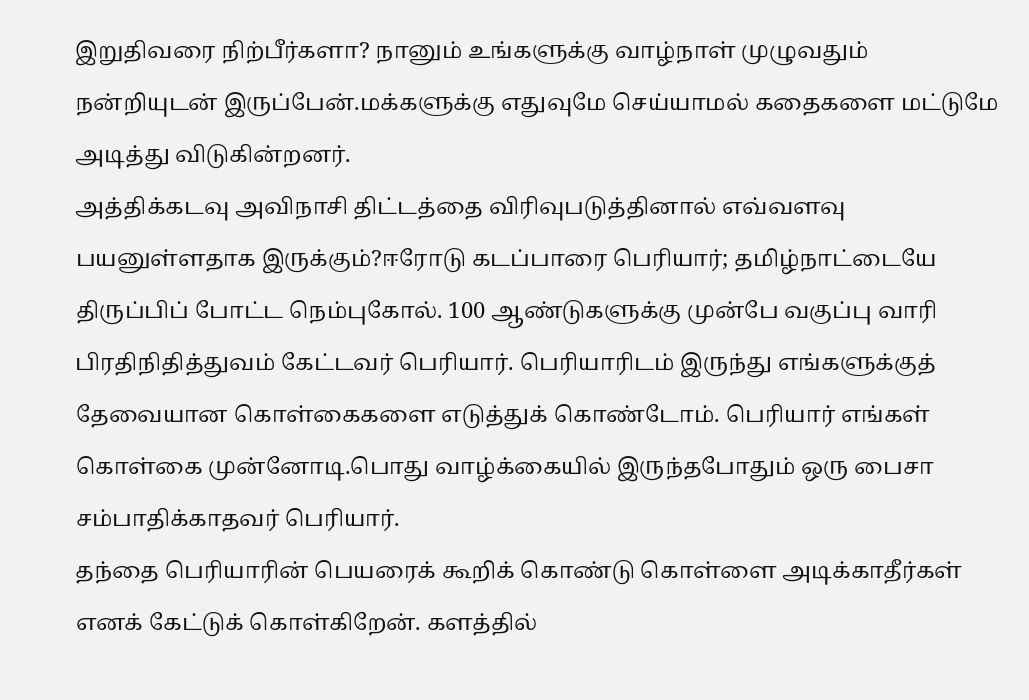இறுதிவரை நிற்பீர்களா? நானும் உங்களுக்கு வாழ்நாள் முழுவதும் நன்றியுடன் இருப்பேன்.மக்களுக்கு எதுவுமே செய்யாமல் கதைகளை மட்டுமே அடித்து விடுகின்றனர்.
அத்திக்கடவு அவிநாசி திட்டத்தை விரிவுபடுத்தினால் எவ்வளவு பயனுள்ளதாக இருக்கும்?ஈரோடு கடப்பாரை பெரியார்; தமிழ்நாட்டையே திருப்பிப் போட்ட நெம்புகோல். 100 ஆண்டுகளுக்கு முன்பே வகுப்பு வாரி பிரதிநிதித்துவம் கேட்டவர் பெரியார். பெரியாரிடம் இருந்து எங்களுக்குத் தேவையான கொள்கைகளை எடுத்துக் கொண்டோம். பெரியார் எங்கள் கொள்கை முன்னோடி.பொது வாழ்க்கையில் இருந்தபோதும் ஒரு பைசா சம்பாதிக்காதவர் பெரியார்.
தந்தை பெரியாரின் பெயரைக் கூறிக் கொண்டு கொள்ளை அடிக்காதீர்கள் எனக் கேட்டுக் கொள்கிறேன். களத்தில்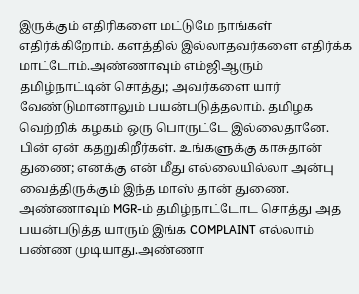இருக்கும் எதிரிகளை மட்டுமே நாங்கள் எதிர்க்கிறோம். களத்தில் இல்லாதவர்களை எதிர்க்க மாட்டோம்.அண்ணாவும் எம்ஜிஆரும் தமிழ்நாட்டின் சொத்து; அவர்களை யார் வேண்டுமானாலும் பயன்படுத்தலாம். தமிழக வெற்றிக் கழகம் ஒரு பொருட்டே இல்லைதானே. பின் ஏன் கதறுகிறீர்கள். உங்களுக்கு காசுதான் துணை; எனக்கு என் மீது எல்லையில்லா அன்பு வைத்திருக்கும் இந்த மாஸ் தான் துணை.
அண்ணாவும் MGR-ம் தமிழ்நாட்டோட சொத்து அத பயன்படுத்த யாரும் இங்க COMPLAINT எல்லாம் பண்ண முடியாது.அண்ணா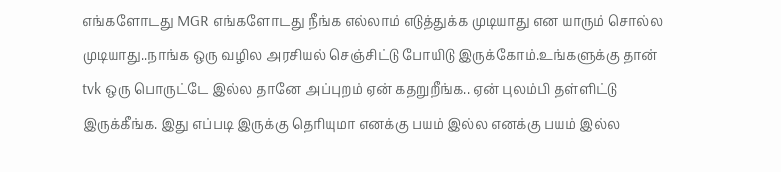எங்களோடது MGR எங்களோடது நீங்க எல்லாம் எடுத்துக்க முடியாது என யாரும் சொல்ல முடியாது..நாங்க ஒரு வழில அரசியல் செஞ்சிட்டு போயிடு இருக்கோம்.உங்களுக்கு தான் tvk ஒரு பொருட்டே இல்ல தானே அப்புறம் ஏன் கதறுறீங்க.. ஏன் புலம்பி தள்ளிட்டு இருக்கீங்க. இது எப்படி இருக்கு தெரியுமா எனக்கு பயம் இல்ல எனக்கு பயம் இல்ல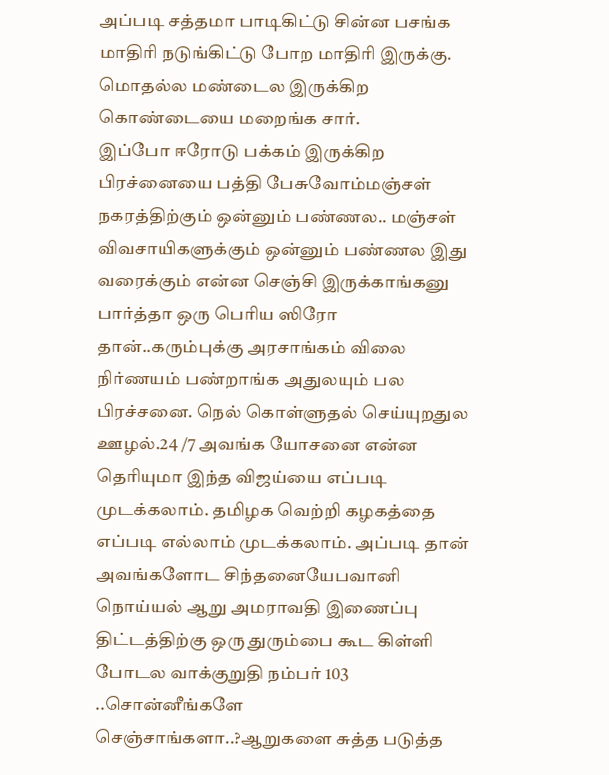அப்படி சத்தமா பாடிகிட்டு சின்ன பசங்க மாதிரி நடுங்கிட்டு போற மாதிரி இருக்கு. மொதல்ல மண்டைல இருக்கிற கொண்டையை மறைங்க சார்.
இப்போ ஈரோடு பக்கம் இருக்கிற பிரச்னையை பத்தி பேசுவோம்மஞ்சள் நகரத்திற்கும் ஒன்னும் பண்ணல.. மஞ்சள் விவசாயிகளுக்கும் ஒன்னும் பண்ணல இது வரைக்கும் என்ன செஞ்சி இருக்காங்கனு பார்த்தா ஒரு பெரிய ஸிரோ தான்..கரும்புக்கு அரசாங்கம் விலை நிர்ணயம் பண்றாங்க அதுலயும் பல பிரச்சனை. நெல் கொள்ளுதல் செய்யுறதுல ஊழல்.24 /7 அவங்க யோசனை என்ன தெரியுமா இந்த விஜய்யை எப்படி முடக்கலாம். தமிழக வெற்றி கழகத்தை எப்படி எல்லாம் முடக்கலாம். அப்படி தான் அவங்களோட சிந்தனையேபவானி நொய்யல் ஆறு அமராவதி இணைப்பு திட்டத்திற்கு ஒரு துரும்பை கூட கிள்ளி போடல வாக்குறுதி நம்பர் 103 ..சொன்னீங்களே செஞ்சாங்களா..?ஆறுகளை சுத்த படுத்த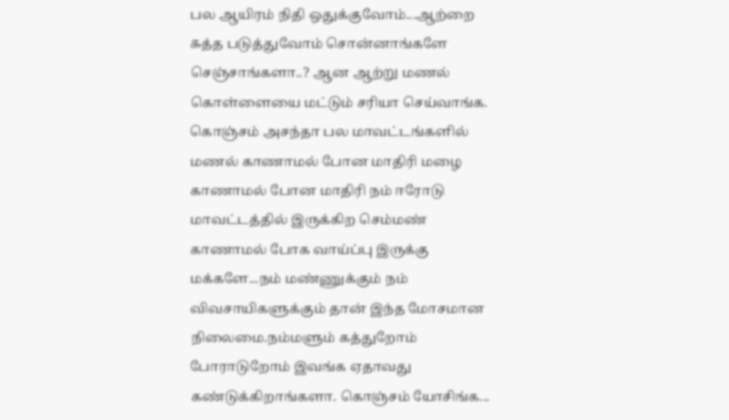பல ஆயிரம் நிதி ஒதுக்குவோம்...ஆற்றை சுத்த படுத்துவோம் சொன்னாங்களே செஞ்சாங்களா..? ஆன ஆற்று மணல் கொள்ளையை மட்டும் சரியா செய்வாங்க.
கொஞ்சம் அசந்தா பல மாவட்டங்களில் மணல் காணாமல் போன மாதிரி மழை காணாமல் போன மாதிரி நம் ஈரோடு மாவட்டத்தில் இருக்கிற செம்மண் காணாமல் போக வாய்ப்பு இருக்கு மக்களே...நம் மண்ணுக்கும் நம் விவசாயிகளுக்கும் தான் இந்த மோசமான நிலைமை.நம்மளும் கத்துறோம் போராடுறோம் இவங்க ஏதாவது கண்டுக்கிறாங்களா. கொஞ்சம் யோசிங்க...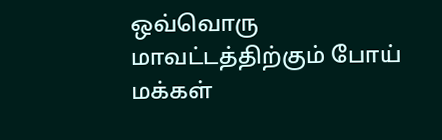ஒவ்வொரு மாவட்டத்திற்கும் போய் மக்கள்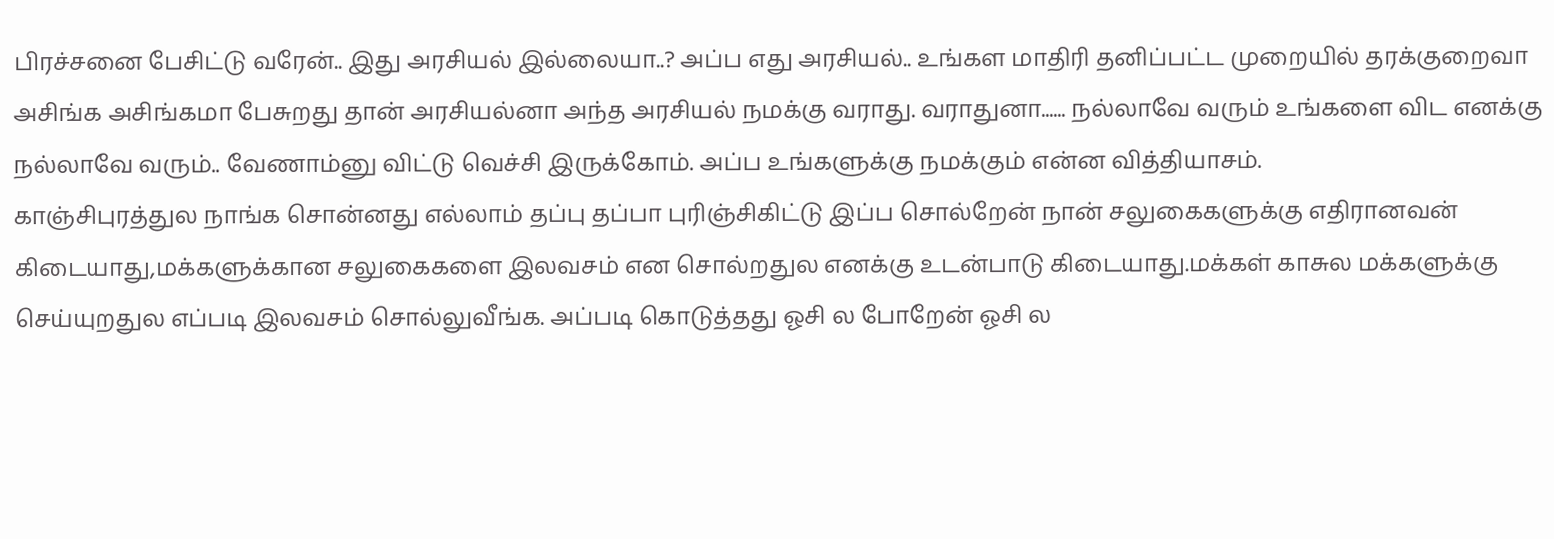பிரச்சனை பேசிட்டு வரேன்.. இது அரசியல் இல்லையா..? அப்ப எது அரசியல்.. உங்கள மாதிரி தனிப்பட்ட முறையில் தரக்குறைவா அசிங்க அசிங்கமா பேசுறது தான் அரசியல்னா அந்த அரசியல் நமக்கு வராது. வராதுனா...... நல்லாவே வரும் உங்களை விட எனக்கு நல்லாவே வரும்.. வேணாம்னு விட்டு வெச்சி இருக்கோம். அப்ப உங்களுக்கு நமக்கும் என்ன வித்தியாசம்.
காஞ்சிபுரத்துல நாங்க சொன்னது எல்லாம் தப்பு தப்பா புரிஞ்சிகிட்டு இப்ப சொல்றேன் நான் சலுகைகளுக்கு எதிரானவன் கிடையாது,மக்களுக்கான சலுகைகளை இலவசம் என சொல்றதுல எனக்கு உடன்பாடு கிடையாது.மக்கள் காசுல மக்களுக்கு செய்யுறதுல எப்படி இலவசம் சொல்லுவீங்க. அப்படி கொடுத்தது ஓசி ல போறேன் ஓசி ல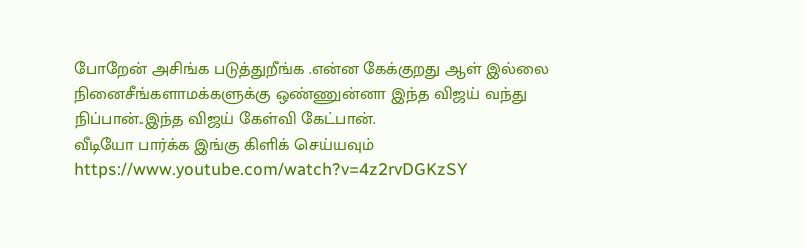போறேன் அசிங்க படுத்துறீங்க .என்ன கேக்குறது ஆள் இல்லை நினைசீங்களாமக்களுக்கு ஒண்ணுன்னா இந்த விஜய் வந்து நிப்பான்..இந்த விஜய் கேள்வி கேட்பான்.
வீடியோ பார்க்க இங்கு கிளிக் செய்யவும்
https://www.youtube.com/watch?v=4z2rvDGKzSY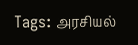Tags: அரசியல்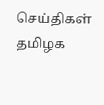செய்திகள் தமிழக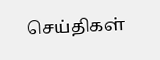செய்திகள்